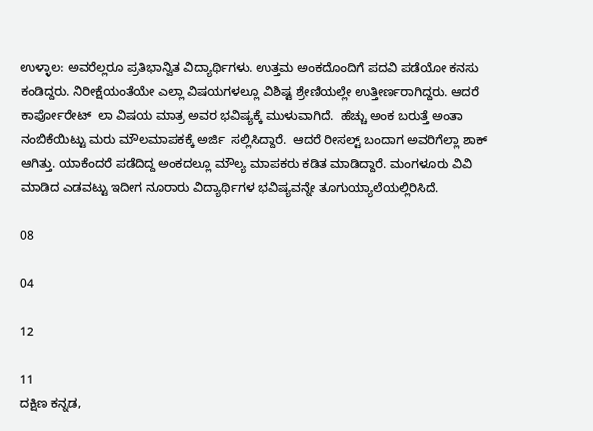ಉಳ್ಳಾಲ: ಅವರೆಲ್ಲರೂ ಪ್ರತಿಭಾನ್ವಿತ ವಿದ್ಯಾರ್ಥಿಗಳು. ಉತ್ತಮ ಅಂಕದೊಂದಿಗೆ ಪದವಿ ಪಡೆಯೋ ಕನಸು ಕಂಡಿದ್ದರು. ನಿರೀಕ್ಷೆಯಂತೆಯೇ ಎಲ್ಲಾ ವಿಷಯಗಳಲ್ಲೂ ವಿಶಿಷ್ಟ ಶ್ರೇಣಿಯಲ್ಲೇ ಉತ್ತೀರ್ಣರಾಗಿದ್ದರು. ಆದರೆ ಕಾರ್ಪೋರೇಟ್  ಲಾ ವಿಷಯ ಮಾತ್ರ ಅವರ ಭವಿಷ್ಯಕ್ಕೆ ಮುಳುವಾಗಿದೆ.  ಹೆಚ್ಚು ಅಂಕ ಬರುತ್ತೆ ಅಂತಾ ನಂಬಿಕೆಯಿಟ್ಟು ಮರು ಮೌಲಮಾಪಕಕ್ಕೆ ಅರ್ಜಿ  ಸಲ್ಲಿಸಿದ್ದಾರೆ.  ಆದರೆ ರೀಸಲ್ಟ್ ಬಂದಾಗ ಅವರಿಗೆಲ್ಲಾ ಶಾಕ್ ಆಗಿತ್ತು. ಯಾಕೆಂದರೆ ಪಡೆದಿದ್ದ ಅಂಕದಲ್ಲೂ ಮೌಲ್ಯ ಮಾಪಕರು ಕಡಿತ ಮಾಡಿದ್ದಾರೆ. ಮಂಗಳೂರು ವಿವಿ ಮಾಡಿದ ಎಡವಟ್ಟು ಇದೀಗ ನೂರಾರು ವಿದ್ಯಾರ್ಥಿಗಳ ಭವಿಷ್ಯವನ್ನೇ ತೂಗುಯ್ಯಾಲೆಯಲ್ಲಿರಿಸಿದೆ.

08

04

12

11
ದಕ್ಷಿಣ ಕನ್ನಡ,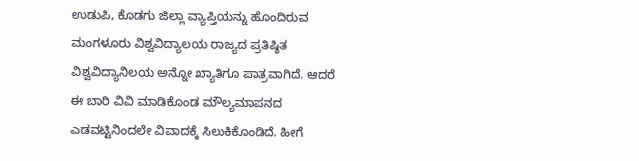ಉಡುಪಿ, ಕೊಡಗು ಜಿಲ್ಲಾ ವ್ಯಾಪ್ತಿಯನ್ನು ಹೊಂದಿರುವ ಮಂಗಳೂರು ವಿಶ್ವವಿದ್ಯಾಲಯ ರಾಜ್ಯದ ಪ್ರತಿಷ್ಠಿತ ವಿಶ್ವವಿದ್ಯಾನಿಲಯ ಅನ್ನೋ ಖ್ಯಾತಿಗೂ ಪಾತ್ರವಾಗಿದೆ. ಆದರೆ ಈ ಬಾರಿ ವಿವಿ ಮಾಡಿಕೊಂಡ ಮೌಲ್ಯಮಾಪನದ ಎಡವಟ್ಟಿನಿಂದಲೇ ವಿವಾದಕ್ಕೆ ಸಿಲುಕಿಕೊಂಡಿದೆ. ಹೀಗೆ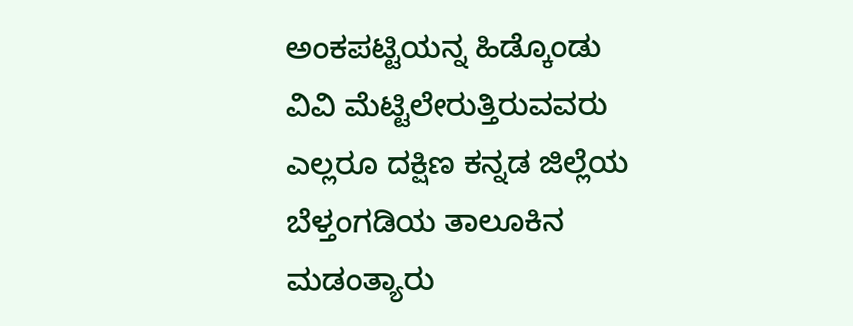ಅಂಕಪಟ್ಟಿಯನ್ನ ಹಿಡ್ಕೊಂಡು ವಿವಿ ಮೆಟ್ಟಿಲೇರುತ್ತಿರುವವರು ಎಲ್ಲರೂ ದಕ್ಷಿಣ ಕನ್ನಡ ಜಿಲ್ಲೆಯ ಬೆಳ್ತಂಗಡಿಯ ತಾಲೂಕಿನ ಮಡಂತ್ಯಾರು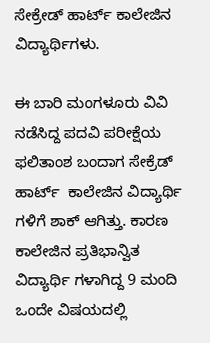ಸೇಕ್ರೇಡ್ ಹಾರ್ಟ್ ಕಾಲೇಜಿನ ವಿದ್ಯಾರ್ಥಿಗಳು.

ಈ ಬಾರಿ ಮಂಗಳೂರು ವಿವಿ ನಡೆಸಿದ್ದ ಪದವಿ ಪರೀಕ್ಷೆಯ ಫಲಿತಾಂಶ ಬಂದಾಗ ಸೇಕ್ರೆಡ್ ಹಾರ್ಟ್  ಕಾಲೇಜಿನ ವಿದ್ಯಾರ್ಥಿ ಗಳಿಗೆ ಶಾಕ್ ಆಗಿತ್ತು. ಕಾರಣ ಕಾಲೇಜಿನ ಪ್ರತಿಭಾನ್ವಿತ ವಿದ್ಯಾರ್ಥಿ ಗಳಾಗಿದ್ದ 9 ಮಂದಿ ಒಂದೇ ವಿಷಯದಲ್ಲಿ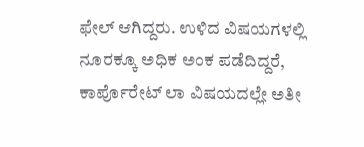ಫೇಲ್ ಆಗಿದ್ದರು. ಉಳಿದ ವಿಷಯಗಳಲ್ಲಿ ನೂರಕ್ಕೂ ಅಧಿಕ ಅಂಕ ಪಡೆದಿದ್ದರೆ, ಕಾರ್ಪೊರೇಟ್ ಲಾ ವಿಷಯದಲ್ಲೇ ಅತೀ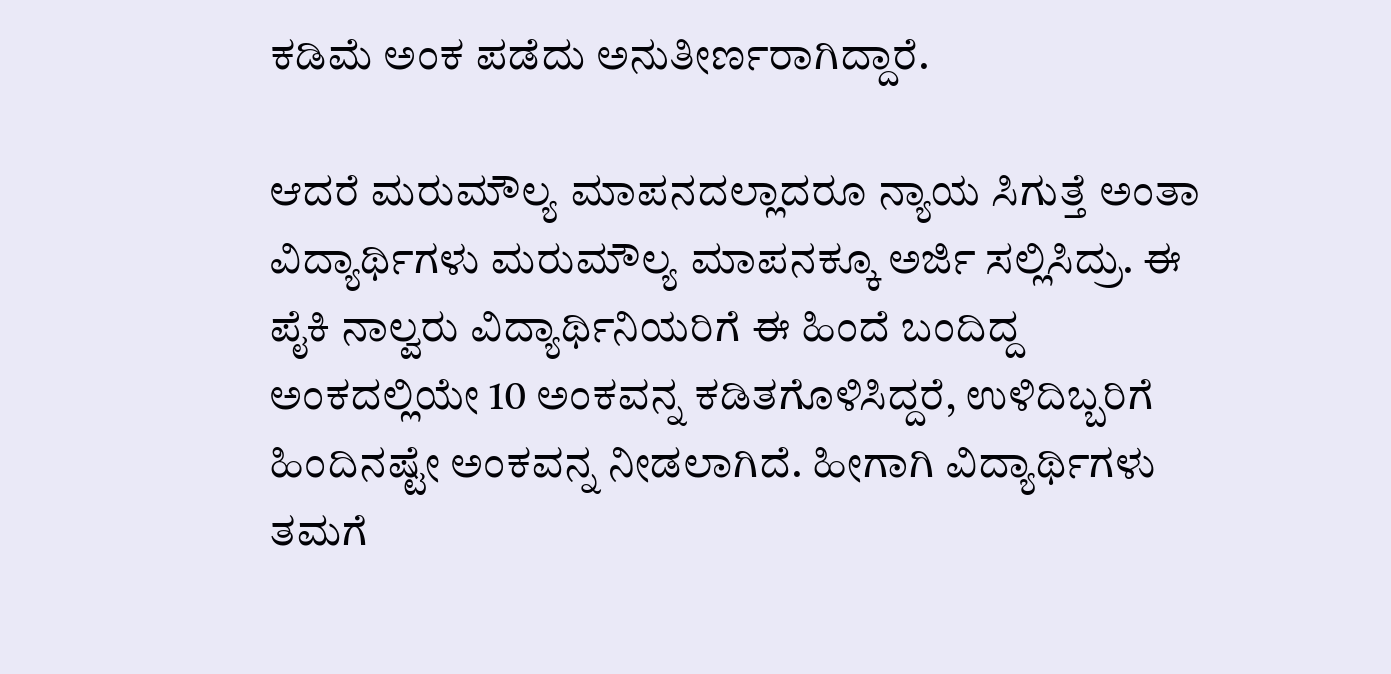ಕಡಿಮೆ ಅಂಕ ಪಡೆದು ಅನುತೀರ್ಣರಾಗಿದ್ದಾರೆ.

ಆದರೆ ಮರುಮೌಲ್ಯ ಮಾಪನದಲ್ಲಾದರೂ ನ್ಯಾಯ ಸಿಗುತ್ತೆ ಅಂತಾ ವಿದ್ಯಾರ್ಥಿಗಳು ಮರುಮೌಲ್ಯ ಮಾಪನಕ್ಕೂ ಅರ್ಜಿ ಸಲ್ಲಿಸಿದ್ರು. ಈ ಪೈಕಿ ನಾಲ್ವರು ವಿದ್ಯಾರ್ಥಿನಿಯರಿಗೆ ಈ ಹಿಂದೆ ಬಂದಿದ್ದ ಅಂಕದಲ್ಲಿಯೇ 10 ಅಂಕವನ್ನ ಕಡಿತಗೊಳಿಸಿದ್ದರೆ, ಉಳಿದಿಬ್ಬರಿಗೆ ಹಿಂದಿನಷ್ಟೇ ಅಂಕವನ್ನ ನೀಡಲಾಗಿದೆ. ಹೀಗಾಗಿ ವಿದ್ಯಾರ್ಥಿಗಳು ತಮಗೆ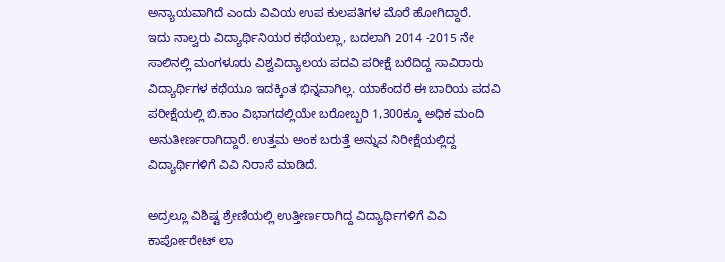ಅನ್ಯಾಯವಾಗಿದೆ ಎಂದು ವಿವಿಯ ಉಪ ಕುಲಪತಿಗಳ ಮೊರೆ ಹೋಗಿದ್ದಾರೆ.
ಇದು ನಾಲ್ವರು ವಿದ್ಯಾರ್ಥಿನಿಯರ ಕಥೆಯಲ್ಲಾ, ಬದಲಾಗಿ 2014 -2015 ನೇ ಸಾಲಿನಲ್ಲಿ ಮಂಗಳೂರು ವಿಶ್ವವಿದ್ಯಾಲಯ ಪದವಿ ಪರೀಕ್ಷೆ ಬರೆದಿದ್ದ ಸಾವಿರಾರು ವಿದ್ಯಾರ್ಥಿಗಳ ಕಥೆಯೂ ಇದಕ್ಕಿಂತ ಭಿನ್ನವಾಗಿಲ್ಲ. ಯಾಕೆಂದರೆ ಈ ಬಾರಿಯ ಪದವಿ ಪರೀಕ್ಷೆಯಲ್ಲಿ ಬಿ.ಕಾಂ ವಿಭಾಗದಲ್ಲಿಯೇ ಬರೋಬ್ಬರಿ 1,300ಕ್ಕೂ ಅಧಿಕ ಮಂದಿ ಅನುತೀರ್ಣರಾಗಿದ್ದಾರೆ. ಉತ್ತಮ ಅಂಕ ಬರುತ್ತೆ ಅನ್ನುವ ನಿರೀಕ್ಷೆಯಲ್ಲಿದ್ದ ವಿದ್ಯಾರ್ಥಿಗಳಿಗೆ ವಿವಿ ನಿರಾಸೆ ಮಾಡಿದೆ.

ಅದ್ರಲ್ಲೂ ವಿಶಿಷ್ಟ ಶ್ರೇಣಿಯಲ್ಲಿ ಉತ್ತೀರ್ಣರಾಗಿದ್ದ ವಿದ್ಯಾರ್ಥಿಗಳಿಗೆ ವಿವಿ  ಕಾರ್ಪೋರೇಟ್ ಲಾ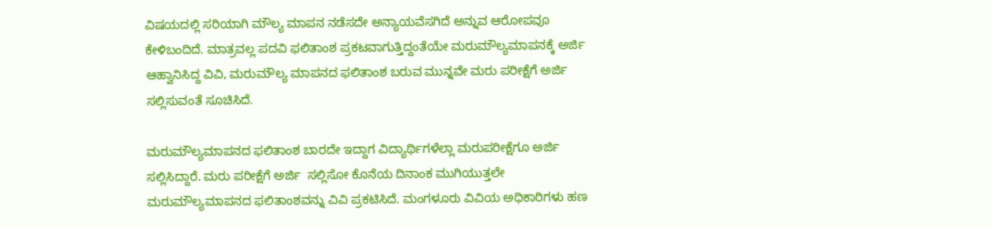ವಿಷಯದಲ್ಲಿ ಸರಿಯಾಗಿ ಮೌಲ್ಯ ಮಾಪನ ನಡೆಸದೇ ಅನ್ಯಾಯವೆಸಗಿದೆ ಅನ್ನುವ ಆರೋಪವೂ ಕೇಳಿಬಂದಿದೆ. ಮಾತ್ರವಲ್ಲ ಪದವಿ ಫಲಿತಾಂಶ ಪ್ರಕಟವಾಗುತ್ತಿದ್ದಂತೆಯೇ ಮರುಮೌಲ್ಯಮಾಪನಕ್ಕೆ ಅರ್ಜಿ  ಆಹ್ವಾನಿಸಿದ್ದ ವಿವಿ, ಮರುಮೌಲ್ಯ ಮಾಪನದ ಫಲಿತಾಂಶ ಬರುವ ಮುನ್ನವೇ ಮರು ಪರೀಕ್ಷೆಗೆ ಅರ್ಜಿ  ಸಲ್ಲಿಸುವಂತೆ ಸೂಚಿಸಿದೆ.

ಮರುಮೌಲ್ಯಮಾಪನದ ಫಲಿತಾಂಶ ಬಾರದೇ ಇದ್ದಾಗ ವಿದ್ಯಾರ್ಥಿಗಳೆಲ್ಲಾ ಮರುಪರೀಕ್ಷೆಗೂ ಅರ್ಜಿ ಸಲ್ಲಿಸಿದ್ದಾರೆ. ಮರು ಪರೀಕ್ಷೆಗೆ ಅರ್ಜಿ  ಸಲ್ಲಿಸೋ ಕೊನೆಯ ದಿನಾಂಕ ಮುಗಿಯುತ್ತಲೇ ಮರುಮೌಲ್ಯಮಾಪನದ ಫಲಿತಾಂಶವನ್ನು ವಿವಿ ಪ್ರಕಟಿಸಿದೆ. ಮಂಗಳೂರು ವಿವಿಯ ಅಧಿಕಾರಿಗಳು ಹಣ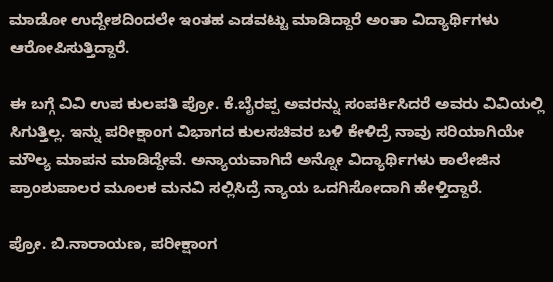ಮಾಡೋ ಉದ್ದೇಶದಿಂದಲೇ ಇಂತಹ ಎಡವಟ್ಟು ಮಾಡಿದ್ದಾರೆ ಅಂತಾ ವಿದ್ಯಾರ್ಥಿಗಳು ಆರೋಪಿಸುತ್ತಿದ್ದಾರೆ.

ಈ ಬಗ್ಗೆ ವಿವಿ ಉಪ ಕುಲಪತಿ ಪ್ರೋ. ಕೆ.ಬೈರಪ್ಪ ಅವರನ್ನು ಸಂಪರ್ಕಿಸಿದರೆ ಅವರು ವಿವಿಯಲ್ಲಿ ಸಿಗುತ್ತಿಲ್ಲ. ಇನ್ನು ಪರೀಕ್ಷಾಂಗ ವಿಭಾಗದ ಕುಲಸಚಿವರ ಬಳಿ ಕೇಳಿದ್ರೆ ನಾವು ಸರಿಯಾಗಿಯೇ ಮೌಲ್ಯ ಮಾಪನ ಮಾಡಿದ್ದೇವೆ. ಅನ್ಯಾಯವಾಗಿದೆ ಅನ್ನೋ ವಿದ್ಯಾರ್ಥಿಗಳು ಕಾಲೇಜಿನ ಪ್ರಾಂಶುಪಾಲರ ಮೂಲಕ ಮನವಿ ಸಲ್ಲಿಸಿದ್ರೆ ನ್ಯಾಯ ಒದಗಿಸೋದಾಗಿ ಹೇಳ್ತಿದ್ದಾರೆ.

ಪ್ರೋ. ಬಿ.ನಾರಾಯಣ, ಪರೀಕ್ಷಾಂಗ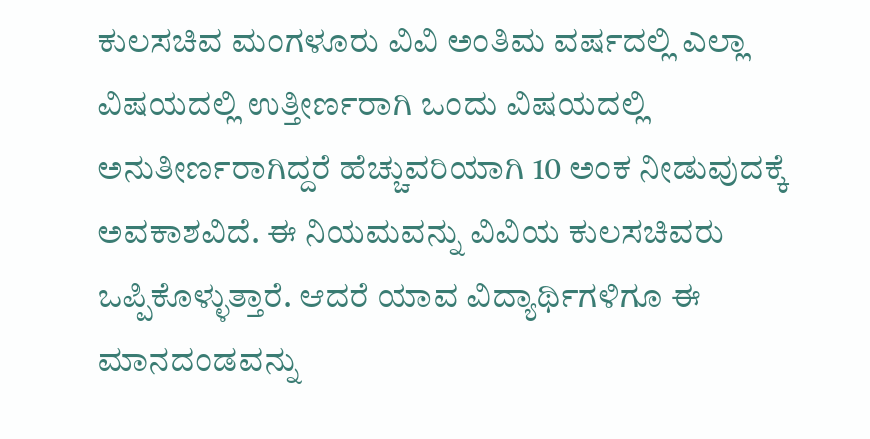ಕುಲಸಚಿವ ಮಂಗಳೂರು ವಿವಿ ಅಂತಿಮ ವರ್ಷದಲ್ಲಿ ಎಲ್ಲಾ ವಿಷಯದಲ್ಲಿ ಉತ್ತೀರ್ಣರಾಗಿ ಒಂದು ವಿಷಯದಲ್ಲಿ ಅನುತೀರ್ಣರಾಗಿದ್ದರೆ ಹೆಚ್ಚುವರಿಯಾಗಿ 10 ಅಂಕ ನೀಡುವುದಕ್ಕೆ ಅವಕಾಶವಿದೆ. ಈ ನಿಯಮವನ್ನು ವಿವಿಯ ಕುಲಸಚಿವರು ಒಪ್ಪಿಕೊಳ್ಳುತ್ತಾರೆ. ಆದರೆ ಯಾವ ವಿದ್ಯಾರ್ಥಿಗಳಿಗೂ ಈ ಮಾನದಂಡವನ್ನು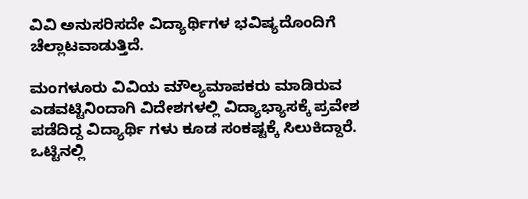ವಿವಿ ಅನುಸರಿಸದೇ ವಿದ್ಯಾರ್ಥಿಗಳ ಭವಿಷ್ಯದೊಂದಿಗೆ ಚೆಲ್ಲಾಟವಾಡುತ್ತಿದೆ.

ಮಂಗಳೂರು ವಿವಿಯ ಮೌಲ್ಯಮಾಪಕರು ಮಾಡಿರುವ ಎಡವಟ್ಟಿನಿಂದಾಗಿ ವಿದೇಶಗಳಲ್ಲಿ ವಿದ್ಯಾಭ್ಯಾಸಕ್ಕೆ ಪ್ರವೇಶ ಪಡೆದಿದ್ದ ವಿದ್ಯಾರ್ಥಿ ಗಳು ಕೂಡ ಸಂಕಷ್ಟಕ್ಕೆ ಸಿಲುಕಿದ್ದಾರೆ. ಒಟ್ಟಿನಲ್ಲಿ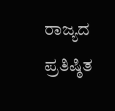ರಾಜ್ಯದ ಪ್ರತಿಷ್ಠಿತ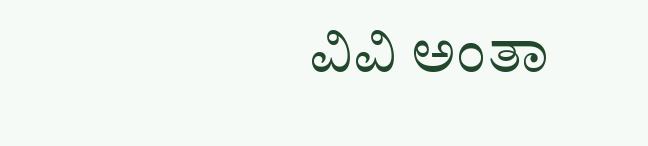ವಿವಿ ಅಂತಾ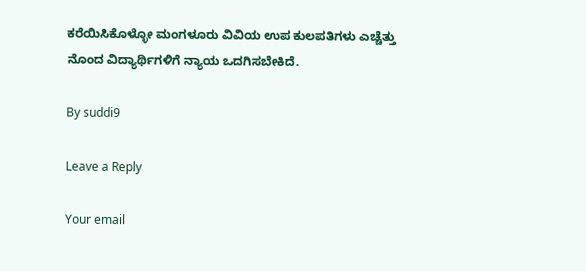ಕರೆಯಿಸಿಕೊಳ್ಳೋ ಮಂಗಳೂರು ವಿವಿಯ ಉಪ ಕುಲಪತಿಗಳು ಎಚ್ಚೆತ್ತು ನೊಂದ ವಿದ್ಯಾರ್ಥಿಗಳಿಗೆ ನ್ಯಾಯ ಒದಗಿಸಬೇಕಿದೆ.

By suddi9

Leave a Reply

Your email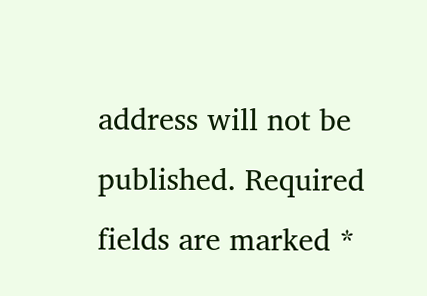address will not be published. Required fields are marked *